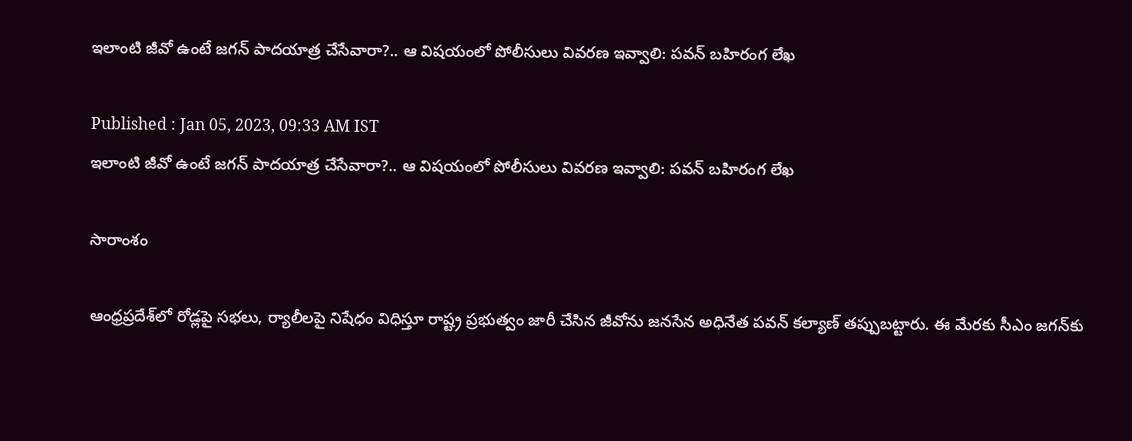ఇలాంటి జీవో ఉంటే జగన్ పాదయాత్ర చేసేవారా?.. ఆ విషయంలో పోలీసులు వివరణ ఇవ్వాలి: పవన్ బహిరంగ లేఖ

Published : Jan 05, 2023, 09:33 AM IST
ఇలాంటి జీవో ఉంటే జగన్ పాదయాత్ర చేసేవారా?.. ఆ విషయంలో పోలీసులు వివరణ ఇవ్వాలి: పవన్ బహిరంగ లేఖ

సారాంశం

ఆంధ్రప్రదేశ్‌లో రోడ్లపై సభలు, ర్యాలీలపై నిషేధం విధిస్తూ రాష్ట్ర ప్రభుత్వం జారీ చేసిన జీవోను జనసేన అధినేత పవన్ కల్యాణ్ తప్పుబట్టారు. ఈ మేరకు సీఎం జగన్‌కు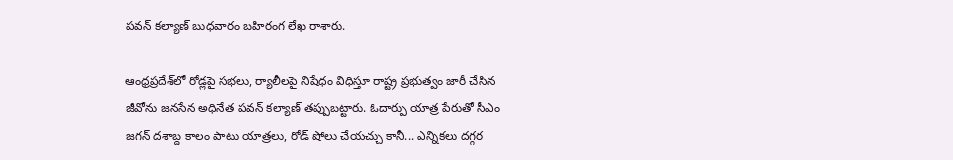పవన్ కల్యాణ్ బుధవారం బహిరంగ లేఖ రాశారు.

ఆంధ్రప్రదేశ్‌లో రోడ్లపై సభలు, ర్యాలీలపై నిషేధం విధిస్తూ రాష్ట్ర ప్రభుత్వం జారీ చేసిన జీవోను జనసేన అధినేత పవన్ కల్యాణ్ తప్పుబట్టారు. ఓదార్పు యాత్ర పేరుతో సీఎం జగన్ దశాబ్ద కాలం పాటు యాత్రలు, రోడ్ షోలు చేయచ్చు కానీ... ఎన్నికలు దగ్గర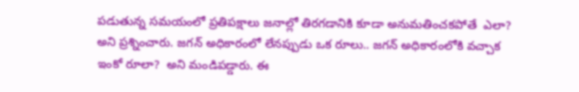పడుతున్న సమయంలో ప్రతిపక్షాలు జనాల్లో తిరగడానికి కూడా అనుమతించకపోతే  ఎలా? అని ప్రశ్నించారు. జగన్ అధికారంలో లేనప్పుడు ఒక రూలు.. జగన్ అధికారంలోకి వచ్చాక ఇంకో రూలా?  అని మండిపడ్డారు. ఈ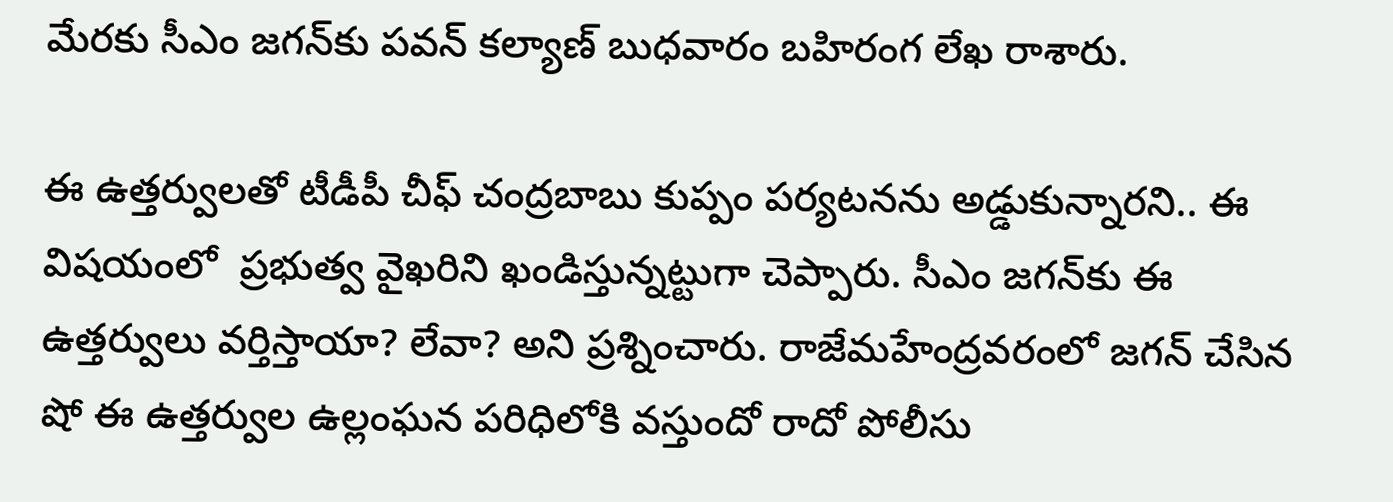మేరకు సీఎం జగన్‌కు పవన్ కల్యాణ్ బుధవారం బహిరంగ లేఖ రాశారు.

ఈ ఉత్తర్వులతో టీడీపీ చీఫ్ చంద్రబాబు కుప్పం పర్యటనను అడ్డుకున్నారని.. ఈ విషయంలో  ప్రభుత్వ వైఖరిని ఖండిస్తున్నట్టుగా చెప్పారు. సీఎం జగన్‌కు ఈ ఉత్తర్వులు వర్తిస్తాయా? లేవా? అని ప్రశ్నించారు. రాజేమహేంద్రవరంలో జగన్ చేసిన షో ఈ ఉత్తర్వుల ఉల్లంఘన పరిధిలోకి వస్తుందో రాదో పోలీసు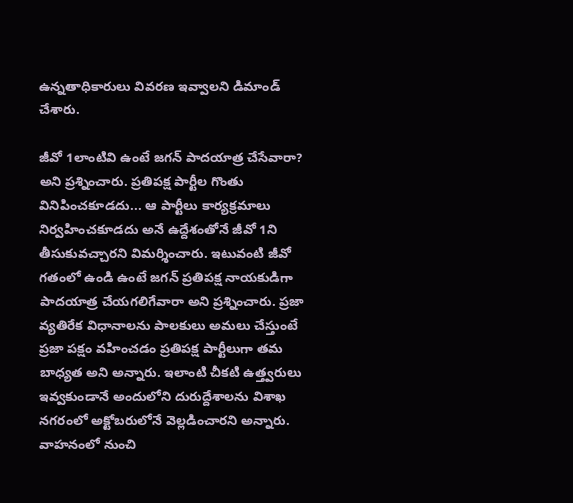ఉన్నతాధికారులు వివరణ ఇవ్వాలని డిమాండ్ చేశారు.

జీవో 1లాంటివి ఉంటే జగన్ పాదయాత్ర చేసేవారా? అని ప్రశ్నించారు. ప్రతిపక్ష పార్టీల గొంతు వినిపించకూడదు... ఆ పార్టీలు కార్యక్రమాలు నిర్వహించకూడదు అనే ఉద్దేశంతోనే జీవో 1ని తీసుకువచ్చారని విమర్శించారు. ఇటువంటి జీవో గతంలో ఉండి ఉంటే జగన్ ప్రతిపక్ష నాయకుడిగా పాదయాత్ర చేయగలిగేవారా అని ప్రశ్నించారు. ప్రజా వ్యతిరేక విధానాలను పాలకులు అమలు చేస్తుంటే ప్రజా పక్షం వహించడం ప్రతిపక్ష పార్టీలుగా తమ బాధ్యత అని అన్నారు. ఇలాంటి చీకటి ఉత్త్వరులు ఇవ్వకుండానే అందులోని దురుద్దేశాలను విశాఖ నగరంలో అక్టోబరులోనే వెల్లడించారని అన్నారు. వాహనంలో నుంచి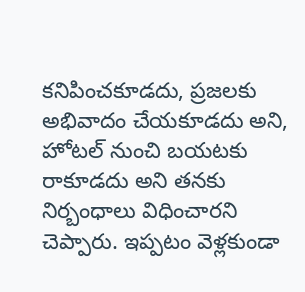కనిపించకూడదు, ప్రజలకు అభివాదం చేయకూడదు అని, హోటల్ నుంచి బయటకు రాకూడదు అని తనకు నిర్బంధాలు విధించారని చెప్పారు. ఇప్పటం వెళ్లకుండా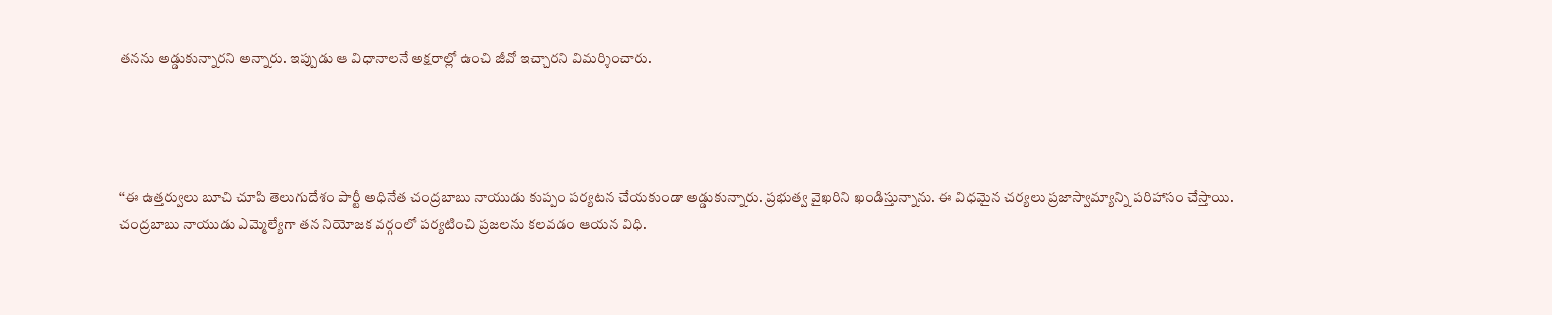తనను అడ్డుకున్నారని అన్నారు. ఇప్పుడు ఆ విధానాలనే అక్షరాల్లో ఉంచి జీవో ఇచ్చారని విమర్శించారు.




‘‘ఈ ఉత్తర్వులు బూచి చూపి తెలుగుదేశం పార్టీ అధినేత చంద్రబాబు నాయుడు కుప్పం పర్యటన చేయకుండా అడ్డుకున్నారు. ప్రభుత్వ వైఖరిని ఖండిస్తున్నాను. ఈ విధమైన చర్యలు ప్రజాస్వామ్యాన్ని పరిహాసం చేస్తాయి. చంద్రబాబు నాయుడు ఎమ్మెల్యేగా తన నియోజక వర్గంలో పర్యటించి ప్రజలను కలవడం ఆయన విధి.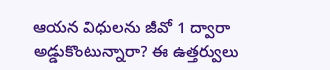ఆయన విధులను జీవో 1 ద్వారా అడ్డుకొంటున్నారా? ఈ ఉత్తర్వులు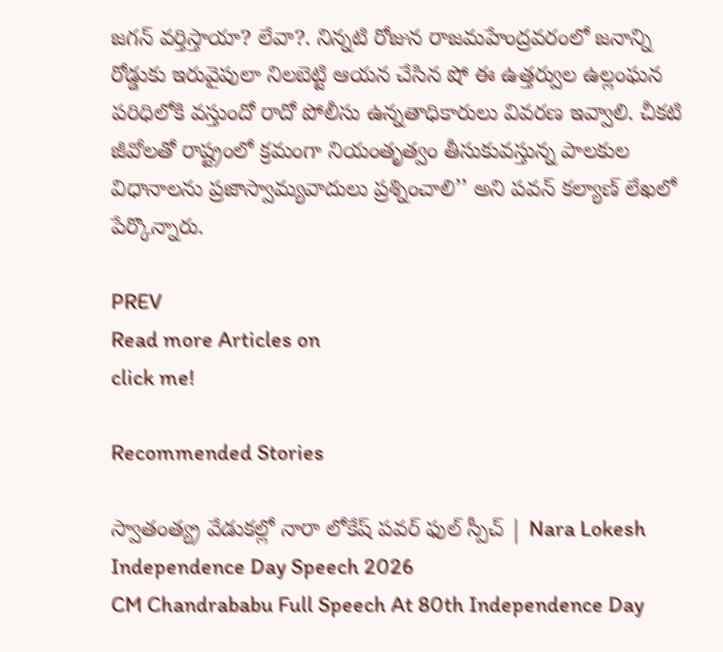జగన్ వర్తిస్తాయా? లేవా?. నిన్నటి రోజున రాజమహేంద్రవరంలో జనాన్ని రోడ్డుకు ఇరువైపులా నిలబెట్టి ఆయన చేసిన షో ఈ ఉత్తర్వుల ఉల్లంఘన పరిధిలోకి వస్తుందో రాదో పోలీసు ఉన్నతాధికారులు వివరణ ఇవ్వాలి. చీకటి జీవోలతో రాష్ట్రంలో క్రమంగా నియంతృత్వం తీసుకువస్తున్న పాలకుల విధానాలను ప్రజాస్వామ్యవాదులు ప్రశ్నించాలి’’ అని పవన్ కల్యాణ్ లేఖలో పేర్కొన్నారు.

PREV
Read more Articles on
click me!

Recommended Stories

స్వాతంత్య్ర వేడుకల్లో నారా లోకేష్ పవర్ ఫుల్ స్పీచ్ | Nara Lokesh Independence Day Speech 2026
CM Chandrababu Full Speech At 80th Independence Day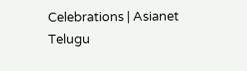Celebrations | Asianet Telugu